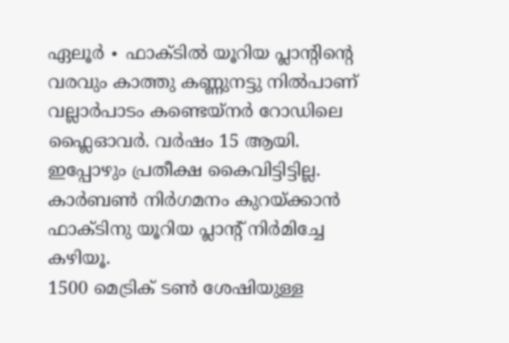ഏലൂർ ∙ ഫാക്ടിൽ യൂറിയ പ്ലാന്റിന്റെ വരവും കാത്തു കണ്ണുനട്ടു നിൽപാണ് വല്ലാർപാടം കണ്ടെയ്നർ റോഡിലെ ഫ്ലൈഓവർ. വർഷം 15 ആയി.
ഇപ്പോഴും പ്രതീക്ഷ കൈവിട്ടിട്ടില്ല. കാർബൺ നിർഗമനം കുറയ്ക്കാൻ ഫാക്ടിനു യൂറിയ പ്ലാന്റ് നിർമിച്ചേ കഴിയൂ.
1500 മെട്രിക് ടൺ ശേഷിയുള്ള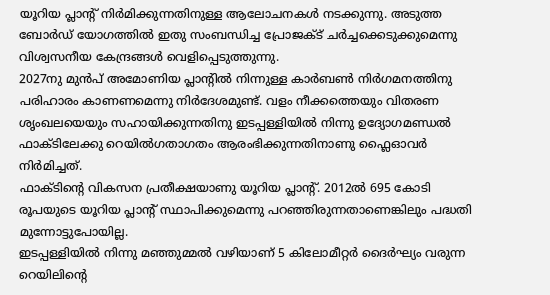യൂറിയ പ്ലാന്റ് നിർമിക്കുന്നതിനുള്ള ആലോചനകൾ നടക്കുന്നു. അടുത്ത ബോർഡ് യോഗത്തിൽ ഇതു സംബന്ധിച്ച പ്രോജക്ട് ചർച്ചക്കെടുക്കുമെന്നു വിശ്വസനീയ കേന്ദ്രങ്ങൾ വെളിപ്പെടുത്തുന്നു.
2027നു മുൻപ് അമോണിയ പ്ലാന്റിൽ നിന്നുള്ള കാർബൺ നിർഗമനത്തിനു പരിഹാരം കാണണമെന്നു നിർദേശമുണ്ട്. വളം നീക്കത്തെയും വിതരണ ശൃംഖലയെയും സഹായിക്കുന്നതിനു ഇടപ്പള്ളിയിൽ നിന്നു ഉദ്യോഗമണ്ഡൽ ഫാക്ടിലേക്കു റെയിൽഗതാഗതം ആരംഭിക്കുന്നതിനാണു ഫ്ലൈഓവർ നിർമിച്ചത്.
ഫാക്ടിന്റെ വികസന പ്രതീക്ഷയാണു യൂറിയ പ്ലാന്റ്. 2012ൽ 695 കോടി രൂപയുടെ യൂറിയ പ്ലാന്റ് സ്ഥാപിക്കുമെന്നു പറഞ്ഞിരുന്നതാണെങ്കിലും പദ്ധതി മുന്നോട്ടുപോയില്ല.
ഇടപ്പള്ളിയിൽ നിന്നു മഞ്ഞുമ്മൽ വഴിയാണ് 5 കിലോമീറ്റർ ദൈർഘ്യം വരുന്ന റെയിലിന്റെ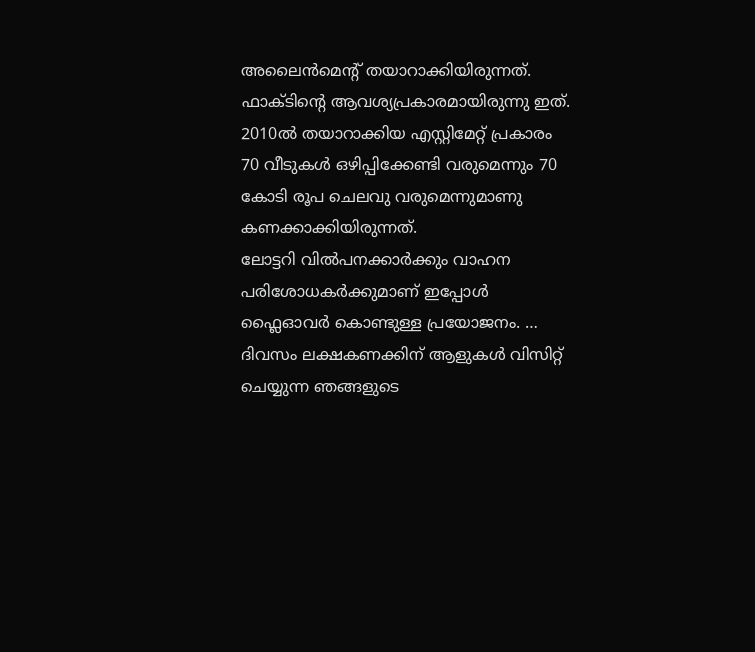അലൈൻമെന്റ് തയാറാക്കിയിരുന്നത്.
ഫാക്ടിന്റെ ആവശ്യപ്രകാരമായിരുന്നു ഇത്. 2010ൽ തയാറാക്കിയ എസ്റ്റിമേറ്റ് പ്രകാരം 70 വീടുകൾ ഒഴിപ്പിക്കേണ്ടി വരുമെന്നും 70 കോടി രൂപ ചെലവു വരുമെന്നുമാണു കണക്കാക്കിയിരുന്നത്.
ലോട്ടറി വിൽപനക്കാർക്കും വാഹന പരിശോധകർക്കുമാണ് ഇപ്പോൾ ഫ്ലൈഓവർ കൊണ്ടുള്ള പ്രയോജനം. …
ദിവസം ലക്ഷകണക്കിന് ആളുകൾ വിസിറ്റ് ചെയ്യുന്ന ഞങ്ങളുടെ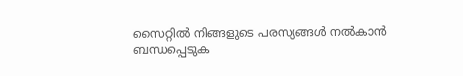സൈറ്റിൽ നിങ്ങളുടെ പരസ്യങ്ങൾ നൽകാൻ ബന്ധപ്പെടുക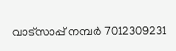വാട്സാപ്പ് നമ്പർ 7012309231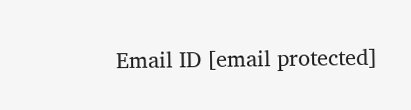Email ID [email protected]